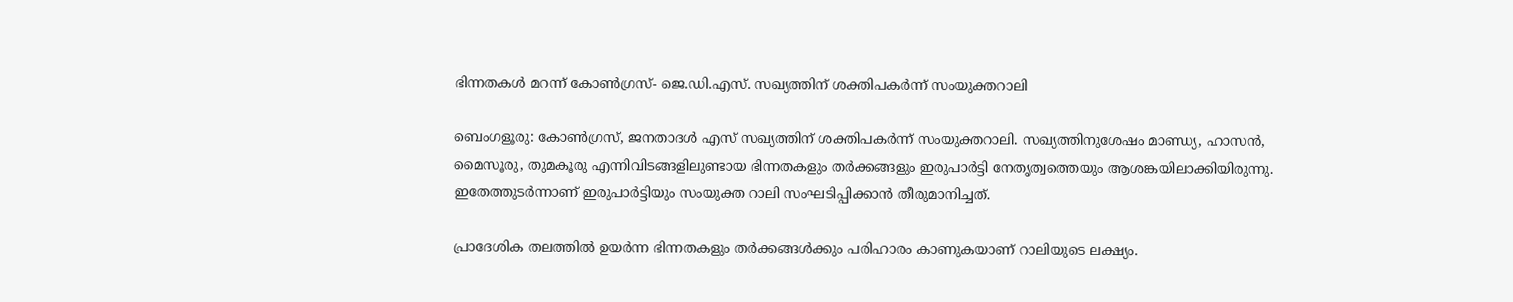ഭിന്നതകൾ മറന്ന് കോൺഗ്രസ്- ജെ.ഡി.എസ്. സഖ്യത്തിന് ശക്തിപകർന്ന് സംയുക്തറാലി

ബെംഗളൂരു: കോൺഗ്രസ്, ജനതാദൾ എസ് സഖ്യത്തിന് ശക്തിപകർന്ന് സംയുക്തറാലി. സഖ്യത്തിനുശേഷം മാണ്ഡ്യ, ഹാസൻ, മൈസൂരു, തുമകൂരു എന്നിവിടങ്ങളിലുണ്ടായ ഭിന്നതകളും തർക്കങ്ങളും ഇരുപാർട്ടി നേതൃത്വത്തെയും ആശങ്കയിലാക്കിയിരുന്നു. ഇതേത്തുടർന്നാണ് ഇരുപാർട്ടിയും സംയുക്ത റാലി സംഘടിപ്പിക്കാൻ തീരുമാനിച്ചത്.

പ്രാദേശിക തലത്തിൽ ഉയർന്ന ഭിന്നതകളും തർക്കങ്ങൾക്കും പരിഹാരം കാണുകയാണ് റാലിയുടെ ലക്ഷ്യം.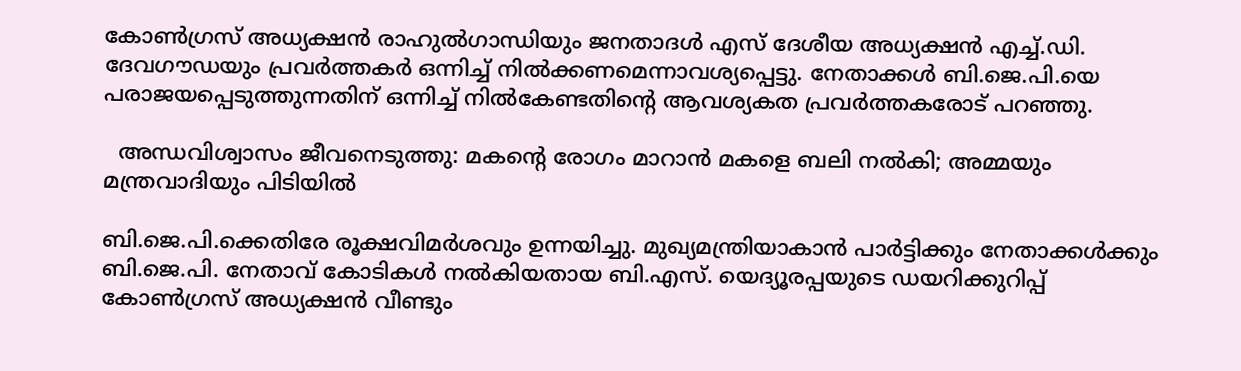കോൺഗ്രസ് അധ്യക്ഷൻ രാഹുൽഗാന്ധിയും ജനതാദൾ എസ് ദേശീയ അധ്യക്ഷൻ എച്ച്.ഡി. ദേവഗൗഡയും പ്രവർത്തകർ ഒന്നിച്ച് നിൽക്കണമെന്നാവശ്യപ്പെട്ടു. നേതാക്കൾ ബി.ജെ.പി.യെ പരാജയപ്പെടുത്തുന്നതിന് ഒന്നിച്ച് നിൽകേണ്ടതിന്റെ ആവശ്യകത പ്രവർത്തകരോട് പറഞ്ഞു.

  അന്ധവിശ്വാസം ജീവനെടുത്തു: മകന്റെ രോഗം മാറാൻ മകളെ ബലി നൽകി; അമ്മയും മന്ത്രവാദിയും പിടിയിൽ

ബി.ജെ.പി.ക്കെതിരേ രൂക്ഷവിമർശവും ഉന്നയിച്ചു. മുഖ്യമന്ത്രിയാകാൻ പാർട്ടിക്കും നേതാക്കൾക്കും ബി.ജെ.പി. നേതാവ് കോടികൾ നൽകിയതായ ബി.എസ്. യെദ്യൂരപ്പയുടെ ഡയറിക്കുറിപ്പ് കോൺഗ്രസ് അധ്യക്ഷൻ വീണ്ടും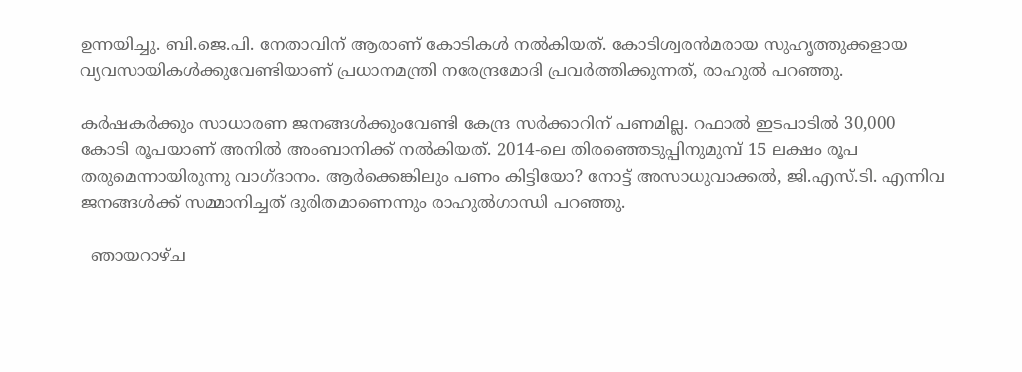ഉന്നയിച്ചു. ബി.ജെ.പി. നേതാവിന് ആരാണ് കോടികൾ നൽകിയത്. കോടിശ്വരൻമരായ സുഹൃത്തുക്കളായ വ്യവസായികൾക്കുവേണ്ടിയാണ് പ്രധാനമന്ത്രി നരേന്ദ്രമോദി പ്രവർത്തിക്കുന്നത്, രാഹുൽ പറഞ്ഞു.

കർഷകർക്കും സാധാരണ ജനങ്ങൾക്കുംവേണ്ടി കേന്ദ്ര സർക്കാറിന് പണമില്ല. റഫാൽ ഇടപാടിൽ 30,000 കോടി രൂപയാണ് അനിൽ അംബാനിക്ക് നൽകിയത്. 2014-ലെ തിരഞ്ഞെടുപ്പിനുമുമ്പ് 15 ലക്ഷം രൂപ തരുമെന്നായിരുന്നു വാഗ്ദാനം. ആർക്കെങ്കിലും പണം കിട്ടിയോ? നോട്ട് അസാധുവാക്കൽ, ജി.എസ്.ടി. എന്നിവ ജനങ്ങൾക്ക് സമ്മാനിച്ചത് ദുരിതമാണെന്നും രാഹുൽഗാന്ധി പറഞ്ഞു.

  ഞായറാഴ്ച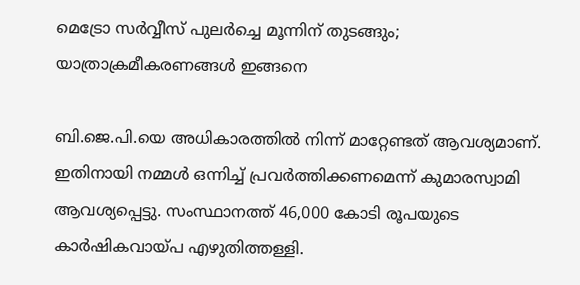മെട്രോ സർവ്വീസ് പുലർച്ചെ മൂന്നിന് തുടങ്ങും; യാത്രാക്രമീകരണങ്ങൾ ഇങ്ങനെ

ബി.ജെ.പി.യെ അധികാരത്തിൽ നിന്ന്‌ മാറ്റേണ്ടത് ആവശ്യമാണ്. ഇതിനായി നമ്മൾ ഒന്നിച്ച് പ്രവർത്തിക്കണമെന്ന് കുമാരസ്വാമി ആവശ്യപ്പെട്ടു. സംസ്ഥാനത്ത് 46,000 കോടി രൂപയുടെ കാർഷികവായ്പ എഴുതിത്തള്ളി.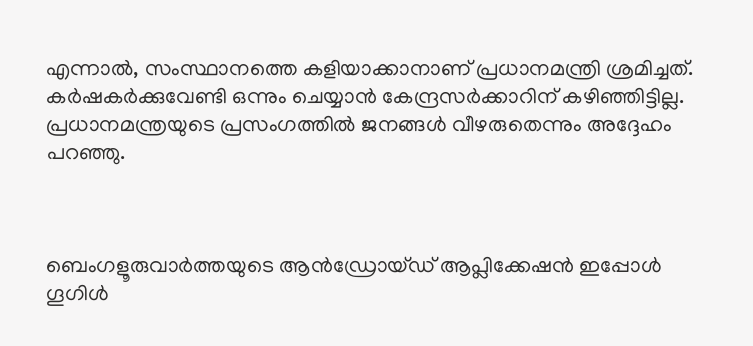എന്നാൽ, സംസ്ഥാനത്തെ കളിയാക്കാനാണ് പ്രധാനമന്ത്രി ശ്രമിച്ചത്. കർഷകർക്കുവേണ്ടി ഒന്നും ചെയ്യാൻ കേന്ദ്രസർക്കാറിന് കഴിഞ്ഞിട്ടില്ല. പ്രധാനമന്ത്രയുടെ പ്രസംഗത്തിൽ ജനങ്ങൾ വീഴരുതെന്നും അദ്ദേഹം പറഞ്ഞു.



ബെംഗളൂരുവാർത്തയുടെ ആൻഡ്രോയ്ഡ് ആപ്ലിക്കേഷൻ ഇപ്പോൾ ഗൂഗിൾ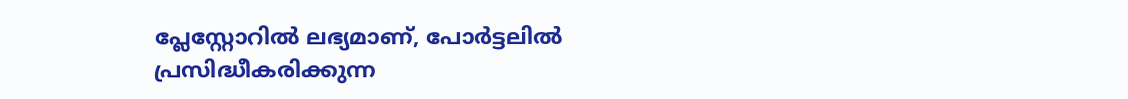പ്ലേസ്റ്റോറിൽ ലഭ്യമാണ്, പോർട്ടലിൽ പ്രസിദ്ധീകരിക്കുന്ന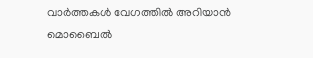വാർത്തകൾ വേഗത്തിൽ അറിയാൻ മൊബൈൽ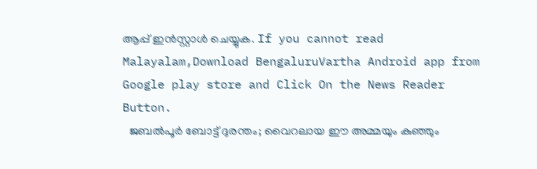ആപ്പ് ഇൻസ്റ്റാൾ ചെയ്യുക. If you cannot read Malayalam,Download BengaluruVartha Android app from Google play store and Click On the News Reader Button.
  ജബൽപൂർ ബോട്ട് ദുരന്തം; വൈറലായ ഈ അമ്മയും കുഞ്ഞും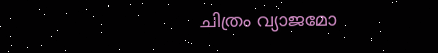ചിത്രം വ്യാജമോ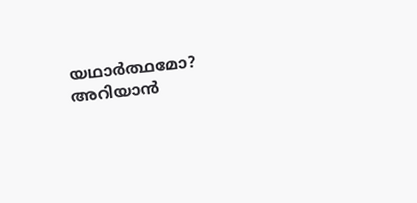യഥാർത്ഥമോ? അറിയാൻ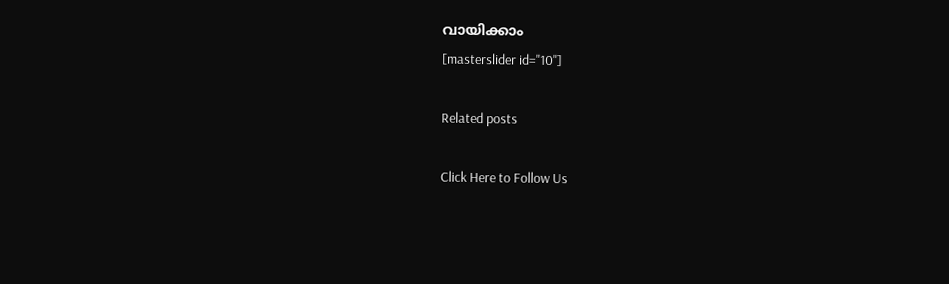വായിക്കാം
[masterslider id="10"]

Related posts

Click Here to Follow Us